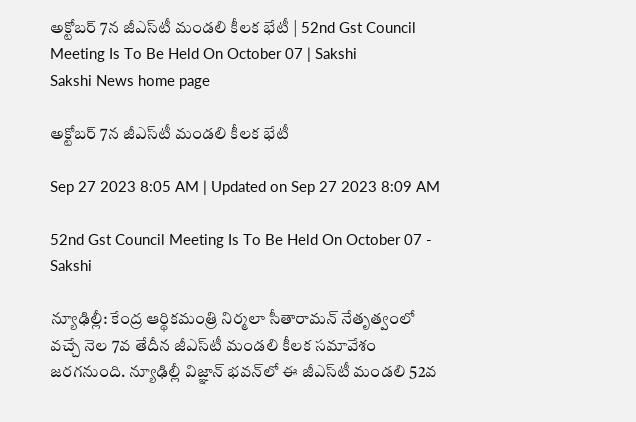అక్టోబర్‌ 7న జీఎస్‌టీ మండలి కీలక భేటీ | 52nd Gst Council Meeting Is To Be Held On October 07 | Sakshi
Sakshi News home page

అక్టోబర్‌ 7న జీఎస్‌టీ మండలి కీలక భేటీ

Sep 27 2023 8:05 AM | Updated on Sep 27 2023 8:09 AM

52nd Gst Council Meeting Is To Be Held On October 07 - Sakshi

న్యూఢిల్లీ: కేంద్ర ఆర్థికమంత్రి నిర్మలా సీతారామన్‌ నేతృత్వంలో వచ్చే నెల 7వ తేదీన జీఎస్‌టీ మండలి కీలక సమావేశం జరగనుంది. న్యూఢిల్లీ విజ్ఞాన్‌ భవన్‌లో ఈ జీఎస్‌టీ మండలి 52వ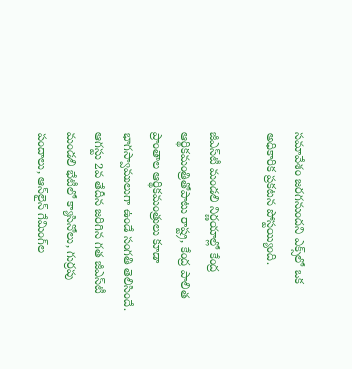సమావేశం జరగనుందని ఎక్స్‌లో ఒక అధికారిక ప్రకటన పోస్టయ్యింది.

జీఎస్‌టీ మండలి నిర్ణయాల్లో కేంద్ర ఆర్థికమంత్రితోపాటు రాష్ట్ర, కేంద్ర పాలిత ప్రాంతాల ఆర్థికమంత్రులు కూడా భాగస్వాములుగా ఉండే సంగతి తెలిసిందే. ఆగస్టు 2వ తేదీన జరిగిన గత జీఎస్‌టీ మండలి భేటీలో క్యాసినోలు, గుర్రపు పందాలు, ఆన్‌లైన్‌ గేమింగ్‌ల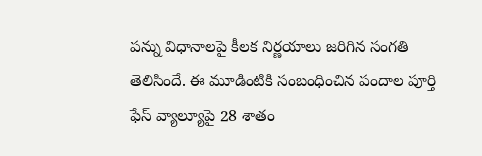పన్ను విధానాలపై కీలక నిర్ణయాలు జరిగిన సంగతి తెలిసిందే. ఈ మూడింటికి సంబంధించిన పందాల పూర్తి ఫేస్‌ వ్యాల్యూపై 28 శాతం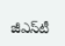జీఎస్‌టీ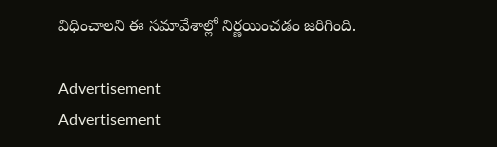విధించాలని ఈ సమావేశాల్లో నిర్ణయించడం జరిగింది.

Advertisement
Advertisement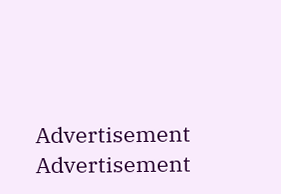Advertisement
Advertisement